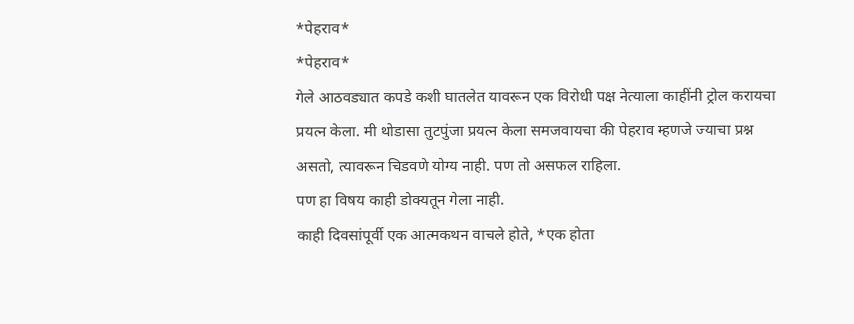*पेहराव*
*पेहराव*
गेले आठवड्यात कपडे कशी घातलेत यावरून एक विरोधी पक्ष नेत्याला काहींनी ट्रोल करायचा प्रयत्न केला. मी थोडासा तुटपुंजा प्रयत्न केला समजवायचा की पेहराव म्हणजे ज्याचा प्रश्न असतो, त्यावरून चिडवणे योग्य नाही. पण तो असफल राहिला.
पण हा विषय काही डोक्यतून गेला नाही.
काही दिवसांपूर्वी एक आत्मकथन वाचले होते, *एक होता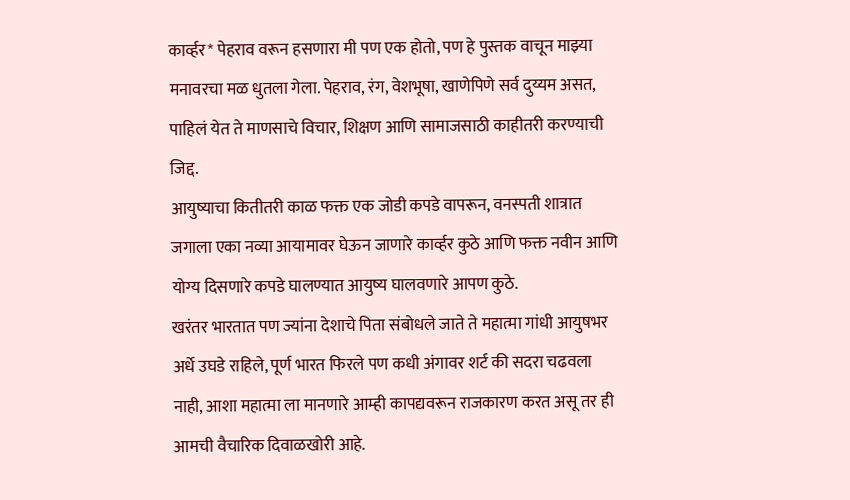कार्व्हर* पेहराव वरून हसणारा मी पण एक होतो, पण हे पुस्तक वाचून माझ्या मनावरचा मळ धुतला गेला. पेहराव, रंग, वेशभूषा, खाणेपिणे सर्व दुय्यम असत, पाहिलं येत ते माणसाचे विचार, शिक्षण आणि सामाजसाठी काहीतरी करण्याची जिद्द.
आयुष्याचा कितीतरी काळ फक्त एक जोडी कपडे वापरून, वनस्पती शात्रात जगाला एका नव्या आयामावर घेऊन जाणारे कार्व्हर कुठे आणि फक्त नवीन आणि योग्य दिसणारे कपडे घालण्यात आयुष्य घालवणारे आपण कुठे.
खरंतर भारतात पण ज्यांना देशाचे पिता संबोधले जाते ते महात्मा गांधी आयुषभर अर्धे उघडे राहिले, पूर्ण भारत फिरले पण कधी अंगावर शर्ट की सदरा चढवला नाही, आशा महात्मा ला मानणारे आम्ही कापद्यवरून राजकारण करत असू तर ही आमची वैचारिक दिवाळखोरी आहे.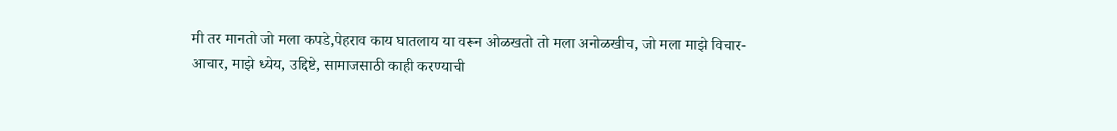मी तर मानतो जो मला कपडे,पेहराव काय घातलाय या वरून ओळखतो तो मला अनोळखीच, जो मला माझे विचार-आचार, माझे ध्येय, उद्दिष्टे, सामाजसाठी काही करण्याची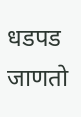धडपड जाणतो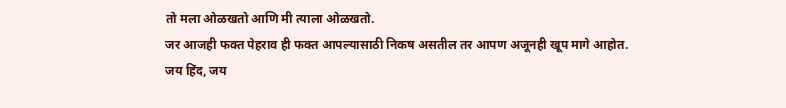तो मला ओळखतो आणि मी त्याला ओळखतो.
जर आजही फक्त पेहराव ही फक्त आपल्यासाठी निकष असतील तर आपण अजूनही खूप मागे आहोत.
जय हिंद, जय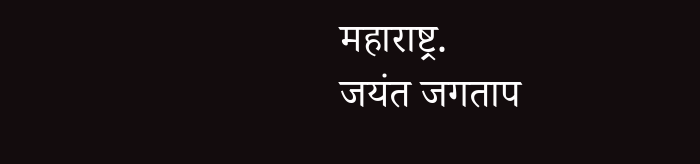महाराष्ट्र.
जयंत जगताप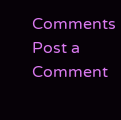Comments
Post a Comment